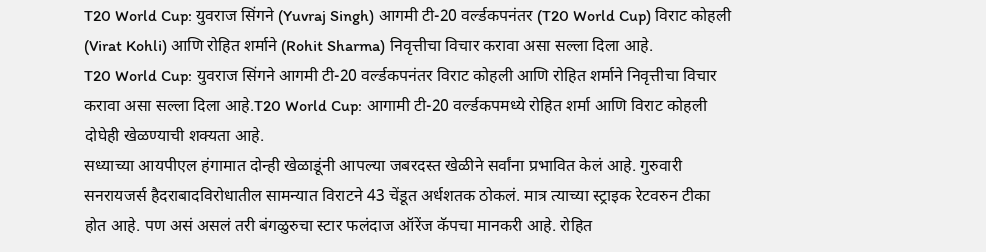T20 World Cup: युवराज सिंगने (Yuvraj Singh) आगमी टी-20 वर्ल्डकपनंतर (T20 World Cup) विराट कोहली (Virat Kohli) आणि रोहित शर्माने (Rohit Sharma) निवृत्तीचा विचार करावा असा सल्ला दिला आहे.
T20 World Cup: युवराज सिंगने आगमी टी-20 वर्ल्डकपनंतर विराट कोहली आणि रोहित शर्माने निवृत्तीचा विचार करावा असा सल्ला दिला आहे.T20 World Cup: आगामी टी-20 वर्ल्डकपमध्ये रोहित शर्मा आणि विराट कोहली दोघेही खेळण्याची शक्यता आहे.
सध्याच्या आयपीएल हंगामात दोन्ही खेळाडूंनी आपल्या जबरदस्त खेळीने सर्वांना प्रभावित केलं आहे. गुरुवारी सनरायजर्स हैदराबादविरोधातील सामन्यात विराटने 43 चेंडूत अर्धशतक ठोकलं. मात्र त्याच्या स्ट्राइक रेटवरुन टीका होत आहे. पण असं असलं तरी बंगळुरुचा स्टार फलंदाज ऑरेंज कॅपचा मानकरी आहे. रोहित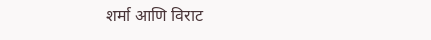शर्मा आणि विराट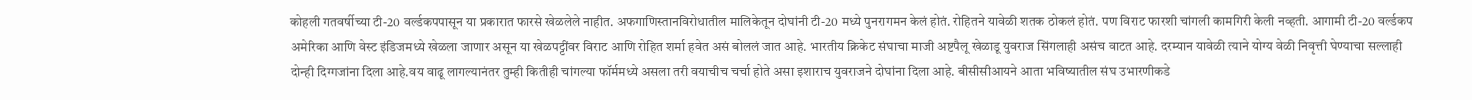कोहली गतवर्षीच्या टी-20 वर्ल्डकपपासून या प्रकारात फारसे खेळलेले नाहीत. अफगाणिस्तानविरोधातील मालिकेतून दोघांनी टी-20 मध्ये पुनरागमन केलं होतं. रोहितने यावेळी शतक ठोकलं होतं. पण विराट फारशी चांगली कामगिरी केली नव्हती. आगामी टी-20 वर्ल्डकप अमेरिका आणि वेस्ट इंडिजमध्ये खेळला जाणार असून या खेळपट्टींवर विराट आणि रोहित शर्मा हवेत असं बोललं जात आहे. भारतीय क्रिकेट संघाचा माजी अष्टपैलू खेळाडू युवराज सिंगलाही असंच वाटत आहे. दरम्यान यावेळी त्याने योग्य वेळी निवृत्ती घेण्याचा सल्लाही दोन्ही दिग्गजांना दिला आहे.वय वाढू लागल्यानंतर तुम्ही कितीही चांगल्या फॉर्ममध्ये असला तरी वयाचीच चर्चा होते असा इशाराच युवराजने दोघांना दिला आहे. बीसीसीआयने आता भविष्यातील संघ उभारणीकडे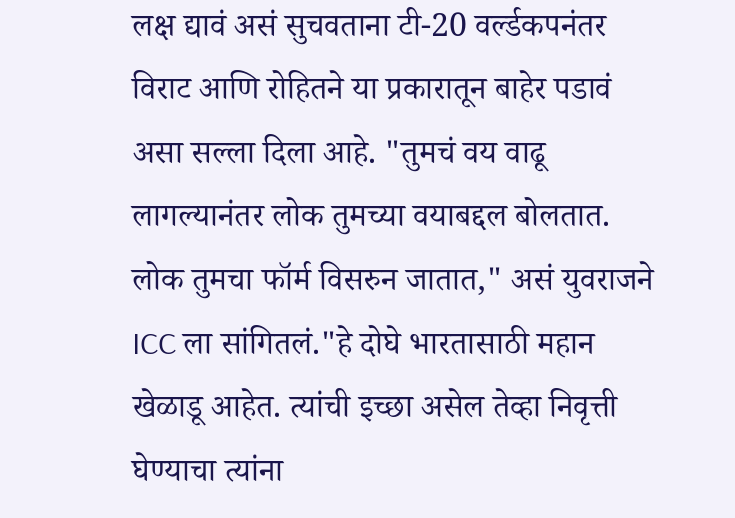लक्ष द्यावं असं सुचवताना टी-20 वर्ल्डकपनंतर विराट आणि रोहितने या प्रकारातून बाहेर पडावं असा सल्ला दिला आहे. "तुमचं वय वाढू लागल्यानंतर लोक तुमच्या वयाबद्दल बोलतात. लोक तुमचा फॉर्म विसरुन जातात," असं युवराजने ICC ला सांगितलं."हे दोघे भारतासाठी महान खेळाडू आहेत. त्यांची इच्छा असेल तेव्हा निवृत्ती घेण्याचा त्यांना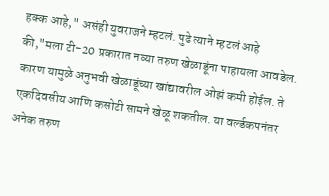हक्क आहे," असंही युवराजने म्हटलं. पुढे त्याने म्हटलं आहे की,"मला टी-20 प्रकारात नव्या तरुण खेळाडूंना पाहायला आवडेल. कारण यामुळे अनुभवी खेळाडूंच्या खांद्यावरील ओझं कमी होईल. ते एकदिवसीय आणि कसोटी सामने खेळू शकतील. या वर्ल्डकपनंतर अनेक तरुण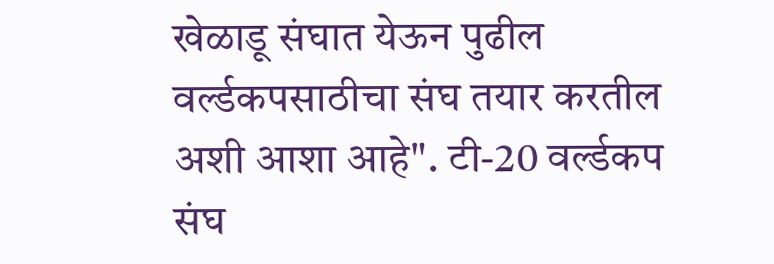खेळाडू संघात येऊन पुढील वर्ल्डकपसाठीचा संघ तयार करतील अशी आशा आहे". टी-20 वर्ल्डकप संघ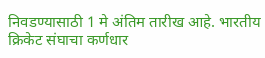निवडण्यासाठी 1 मे अंतिम तारीख आहे. भारतीय क्रिकेट संघाचा कर्णधार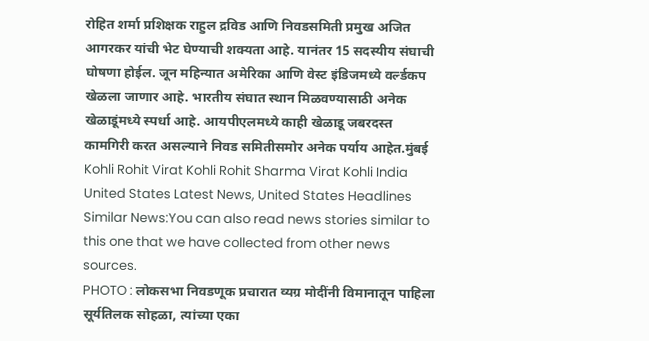रोहित शर्मा प्रशिक्षक राहुल द्रविड आणि निवडसमिती प्रमुख अजित आगरकर यांची भेट घेण्याची शक्यता आहे. यानंतर 15 सदस्यीय संघाची घोषणा होईल. जून महिन्यात अमेरिका आणि वेस्ट इंडिजमध्ये वर्ल्डकप खेळला जाणार आहे. भारतीय संघात स्थान मिळवण्यासाठी अनेक खेळाडूंमध्ये स्पर्धा आहे. आयपीएलमध्ये काही खेळाडू जबरदस्त कामगिरी करत असल्याने निवड समितीसमोर अनेक पर्याय आहेत.मुंबई
Kohli Rohit Virat Kohli Rohit Sharma Virat Kohli India
United States Latest News, United States Headlines
Similar News:You can also read news stories similar to this one that we have collected from other news sources.
PHOTO : लोकसभा निवडणूक प्रचारात व्यग्र मोदींनी विमानातून पाहिला सूर्यतिलक सोहळा, त्यांच्या एका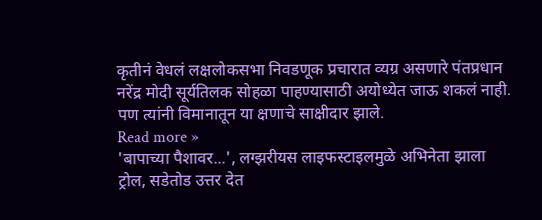कृतीनं वेधलं लक्षलोकसभा निवडणूक प्रचारात व्यग्र असणारे पंतप्रधान नरेंद्र मोदी सूर्यतिलक सोहळा पाहण्यासाठी अयोध्येत जाऊ शकलं नाही. पण त्यांनी विमानातून या क्षणाचे साक्षीदार झाले.
Read more »
'बापाच्या पैशावर...', लग्झरीयस लाइफस्टाइलमुळे अभिनेता झाला ट्रोल, सडेतोड उत्तर देत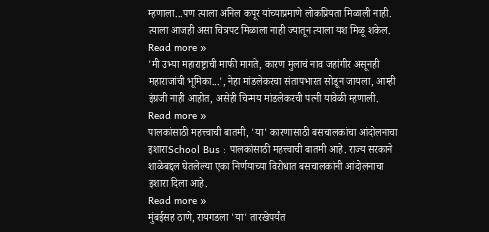म्हणाला...पण त्याला अनिल कपूर यांच्याप्रमाणे लोकप्रियता मिळाली नाही. त्याला आजही असा चित्रपट मिळाला नाही ज्यातून त्याला यश मिळू शकेल.
Read more »
'मी उभ्या महाराष्ट्राची माफी मागते, कारण मुलाचं नाव जहांगीर असूनही महाराजांची भूमिका...', नेहा मांडलेकरचा संतापभारत सोडून जायला, आम्ही इंग्रजी नाही आहोत, असेही चिन्मय मांडलेकरची पत्नी यावेळी म्हणाली.
Read more »
पालकांसाठी महत्त्वाची बातमी, 'या' कारणासाठी बसचालकांचा आंदोलनाचा इशाराSchool Bus : पालकांसाठी महत्त्वाची बातमी आहे. राज्य सरकाने शाळेबद्दल घेतलेल्या एका निर्णयाच्या विरोधात बसचालकांनी आंदोलनाचा इशारा दिला आहे.
Read more »
मुंबईसह ठाणे, रायगडला 'या' तारखेपर्यंत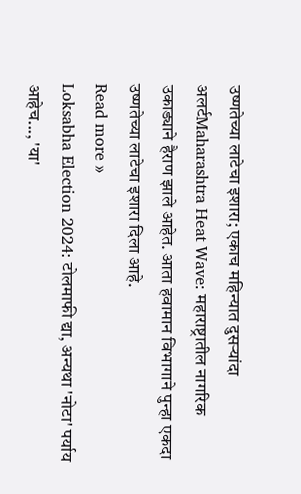उष्णतेच्या लाटेचा इशारा; एकाच महिन्यात दुसऱ्यांदा अलर्टMaharashtra Heat Wave: महाराष्ट्रातील नागरिक उकाड्याने हैराण झाले आहेत. आता हवामान विभागाने पुन्हा एकदा उष्णतेच्या लाटेचा इशारा दिला आहे.
Read more »
Loksabha Election 2024: टोलमाफी द्या, अन्यथा 'नोटा' पर्याय आहेच..., 'या'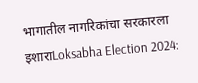भागातील नागरिकांचा सरकारला इशाराLoksabha Election 2024: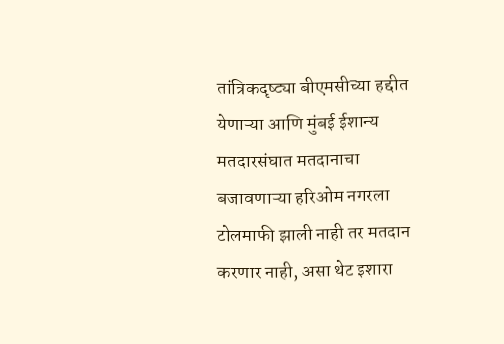तांत्रिकदृष्ट्या बीएमसीच्या हद्दीत येणाऱ्या आणि मुंबई ईशान्य मतदारसंघात मतदानाचा बजावणाऱ्या हरिओम नगरला टोलमाफी झाली नाही तर मतदान करणार नाही, असा थेट इशारा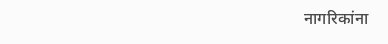नागरिकांना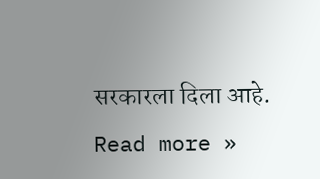सरकारला दिला आहे.
Read more »